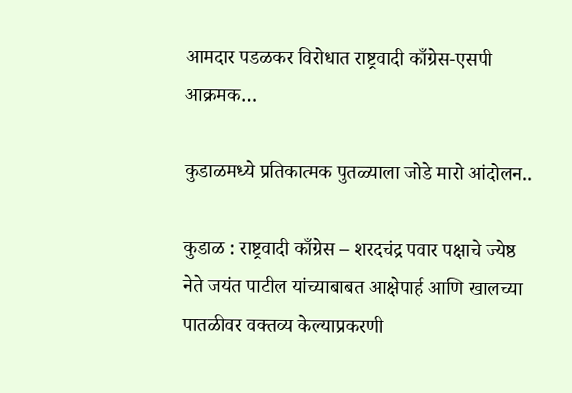आमदार पडळकर विरोधात राष्ट्रवादी काँग्रेस-एसपी आक्रमक…

कुडाळमध्ये प्रतिकात्मक पुतळ्याला जोडे मारो आंदोलन..

कुडाळ : राष्ट्रवादी काँग्रेस – शरदचंद्र पवार पक्षाचे ज्येष्ठ नेते जयंत पाटील यांच्याबाबत आक्षेपार्ह आणि खालच्या पातळीवर वक्तव्य केल्याप्रकरणी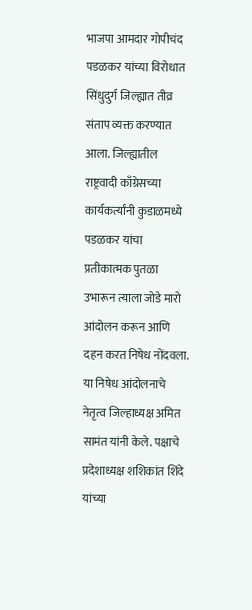भाजपा आमदार गोपीचंद पडळकर यांच्या विरोधात सिंधुदुर्ग जिल्ह्यात तीव्र संताप व्यक्त करण्यात आला. जिल्ह्यातील राष्ट्रवादी काँग्रेसच्या कार्यकर्त्यांनी कुडाळमध्ये पडळकर यांचा प्रतीकात्मक पुतळा उभारून त्याला जोडे मारो आंदोलन करून आणि दहन करत निषेध नोंदवला.
या निषेध आंदोलनाचे नेतृत्व जिल्हाध्यक्ष अमित सामंत यांनी केले. पक्षाचे प्रदेशाध्यक्ष शशिकांत शिंदे यांच्या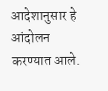आदेशानुसार हे आंदोलन करण्यात आले.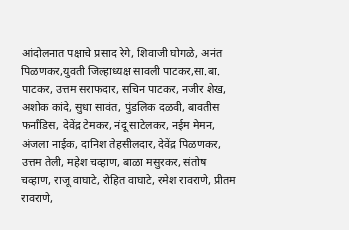आंदोलनात पक्षाचे प्रसाद रेगे, शिवाजी घोगळे, अनंत पिळणकर,युवती जिल्हाध्यक्ष सावली पाटकर,सा.बा. पाटकर, उत्तम सराफदार, सचिन पाटकर, नजीर शेख, अशोक कांदे, सुधा सावंत, पुंडलिक दळवी, बावतीस फर्नांडिस, देवेंद्र टेमकर, नंदू साटेलकर, नईम मेमन, अंजला नाईक, दानिश तेहसीलदार, देवेंद्र पिळणकर, उत्तम तेली, महेश चव्हाण, बाळा मसुरकर, संतोष चव्हाण, राजू वाघाटे, रोहित वाघाटे, रमेश रावराणे, प्रीतम रावराणे,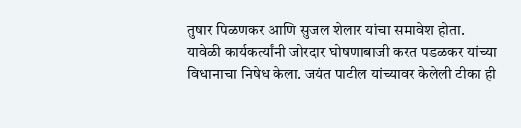तुषार पिळणकर आणि सुजल शेलार यांचा समावेश होता.
यावेळी कार्यकर्त्यांनी जोरदार घोषणाबाजी करत पडळकर यांच्या विधानाचा निषेध केला. जयंत पाटील यांच्यावर केलेली टीका ही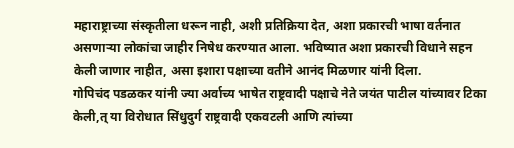महाराष्ट्राच्या संस्कृतीला धरून नाही, अशी प्रतिक्रिया देत, अशा प्रकारची भाषा वर्तनात असणाऱ्या लोकांचा जाहीर निषेध करण्यात आला. भविष्यात अशा प्रकारची विधाने सहन केली जाणार नाहीत, असा इशारा पक्षाच्या वतीने आनंद मिळणार यांनी दिला.
गोपिचंद पडळकर यांनी ज्या अर्वाच्य भाषेत राष्ट्रवादी पक्षाचे नेते जयंत पाटील यांच्यावर टिका केली,त् या विरोधात सिंधुदुर्ग राष्ट्रवादी एकवटली आणि त्यांच्या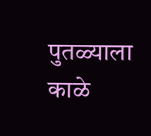पुतळ्याला काळे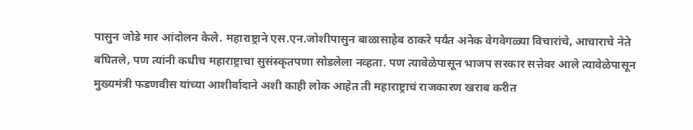पासुन जोडे मार आंदोलन केले. महाराष्ट्राने एस.एन.जोशीपासुन बाळासाहेब ठाकरे पर्यंत अनेक वेगवेगळ्या विचारांचे, आचाराचे नेते बघितले, पण त्यांनी कधीच महाराष्ट्राचा सुसंस्कृतपणा सोडलेला नव्हता. पण त्यावेळेपासून भाजप सरकार सत्तेवर आले त्यावेळेपासून मुख्यमंत्री फडणवीस यांच्या आशीर्वादाने अशी काही लोक आहेत ती महाराष्ट्राचं राजकारण खराब करीत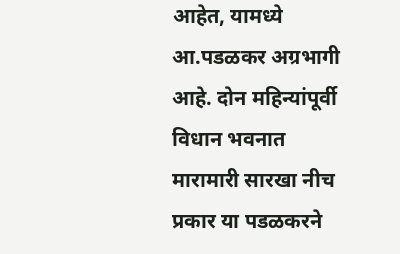आहेत, यामध्ये आ.पडळकर अग्रभागी आहे. दोन महिन्यांपूर्वी विधान भवनात मारामारी सारखा नीच प्रकार या पडळकरने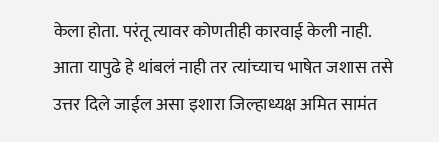केला होता. परंतू त्यावर कोणतीही कारवाई केली नाही. आता यापुढे हे थांबलं नाही तर त्यांच्याच भाषेत जशास तसे उत्तर दिले जाईल असा इशारा जिल्हाध्यक्ष अमित सामंत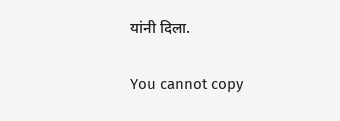यांनी दिला.

You cannot copy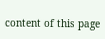content of this page